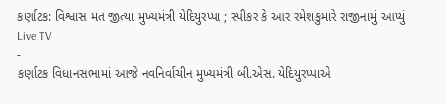કર્ણાટક: વિશ્વાસ મત જીત્યા મુખ્યમંત્રી યેદિયુરપ્પા ; સ્પીકર કે આર રમેશકુમારે રાજીનામું આપ્યું
Live TV
-
કર્ણાટક વિધાનસભામાં આજે નવનિર્વાચીન મુખ્યમંત્રી બી.એસ. યેદિયુરપ્પાએ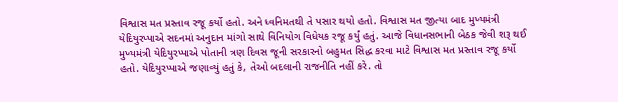વિશ્વાસ મત પ્રસ્તાવ રજૂ કર્યો હતો. અને ધ્વનિમતથી તે પસાર થયો હતો. વિશ્વાસ મત જીત્યા બાદ મુખ્યમંત્રી યેદિયુરપ્પાએ સદનમાં અનુદાન માંગો સાથે વિનિયોગ વિધેયક રજૂ કર્યું હતું. આજે વિધાનસભાની બેઠક જેવી શરૂ થઈ મુખ્યમંત્રી યેદિયુરપ્પાએ પોતાની ત્રણ દિવસ જૂની સરકારનો બહુમત સિદ્ધ કરવા માટે વિશ્વાસ મત પ્રસ્તાવ રજૂ કર્યો હતો. યેદિયુરપ્પાએ જણાવ્યું હતું કે, તેઓ બદલાની રાજનીતિ નહીં કરે. તો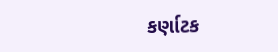કર્ણાટક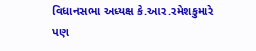વિધાનસભા અધ્યક્ષ કે.આર.રમેશકુમારે પણ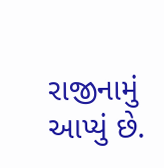રાજીનામું આપ્યું છે.